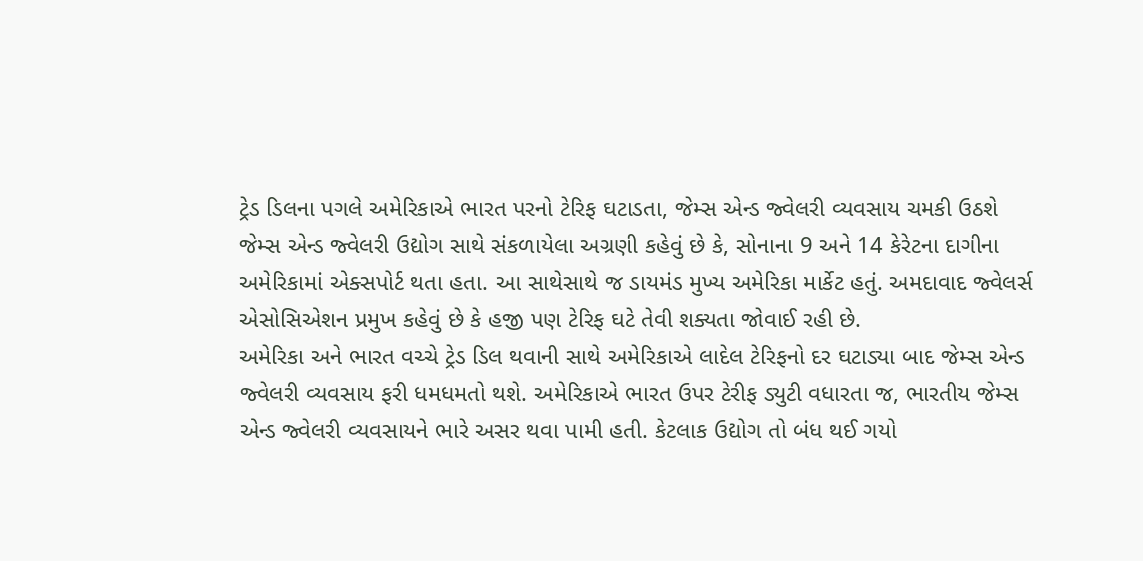ટ્રેડ ડિલના પગલે અમેરિકાએ ભારત પરનો ટેરિફ ઘટાડતા, જેમ્સ એન્ડ જ્વેલરી વ્યવસાય ચમકી ઉઠશે
જેમ્સ એન્ડ જ્વેલરી ઉદ્યોગ સાથે સંકળાયેલા અગ્રણી કહેવું છે કે, સોનાના 9 અને 14 કેરેટના દાગીના અમેરિકામાં એક્સપોર્ટ થતા હતા. આ સાથેસાથે જ ડાયમંડ મુખ્ય અમેરિકા માર્કેટ હતું. અમદાવાદ જ્વેલર્સ એસોસિએશન પ્રમુખ કહેવું છે કે હજી પણ ટેરિફ ઘટે તેવી શક્યતા જોવાઈ રહી છે.
અમેરિકા અને ભારત વચ્ચે ટ્રેડ ડિલ થવાની સાથે અમેરિકાએ લાદેલ ટેરિફનો દર ઘટાડ્યા બાદ જેમ્સ એન્ડ જ્વેલરી વ્યવસાય ફરી ધમધમતો થશે. અમેરિકાએ ભારત ઉપર ટેરીફ ડ્યુટી વધારતા જ, ભારતીય જેમ્સ એન્ડ જ્વેલરી વ્યવસાયને ભારે અસર થવા પામી હતી. કેટલાક ઉદ્યોગ તો બંધ થઈ ગયો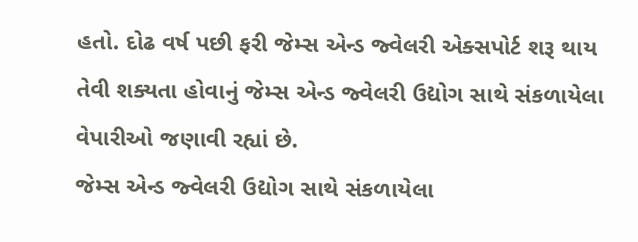હતો. દોઢ વર્ષ પછી ફરી જેમ્સ એન્ડ જ્વેલરી એક્સપોર્ટ શરૂ થાય તેવી શક્યતા હોવાનું જેમ્સ એન્ડ જ્વેલરી ઉદ્યોગ સાથે સંકળાયેલા વેપારીઓ જણાવી રહ્યાં છે.
જેમ્સ એન્ડ જ્વેલરી ઉદ્યોગ સાથે સંકળાયેલા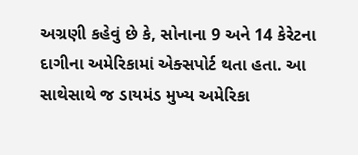અગ્રણી કહેવું છે કે, સોનાના 9 અને 14 કેરેટના દાગીના અમેરિકામાં એક્સપોર્ટ થતા હતા. આ સાથેસાથે જ ડાયમંડ મુખ્ય અમેરિકા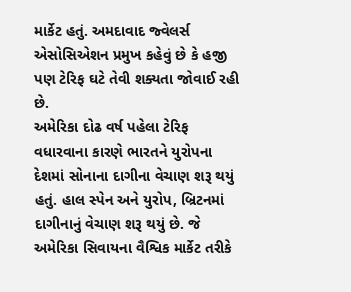માર્કેટ હતું. અમદાવાદ જ્વેલર્સ એસોસિએશન પ્રમુખ કહેવું છે કે હજી પણ ટેરિફ ઘટે તેવી શક્યતા જોવાઈ રહી છે.
અમેરિકા દોઢ વર્ષ પહેલા ટેરિફ વધારવાના કારણે ભારતને યુરોપના દેશમાં સોનાના દાગીના વેચાણ શરૂ થયું હતું. હાલ સ્પેન અને યુરોપ, બ્રિટનમાં દાગીનાનું વેચાણ શરૂ થયું છે. જે અમેરિકા સિવાયના વૈશ્વિક માર્કેટ તરીકે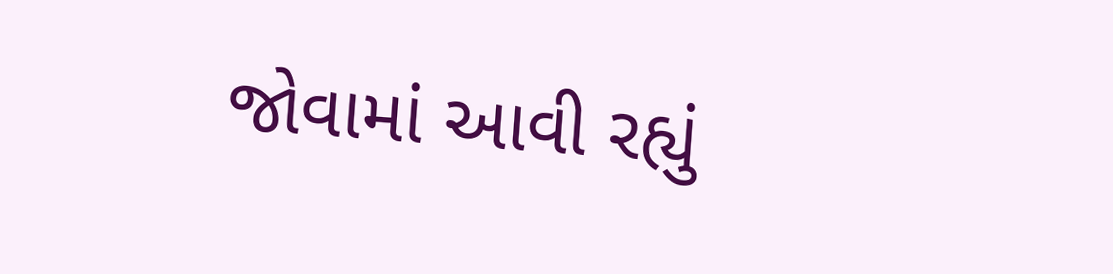જોવામાં આવી રહ્યું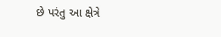છે પરંતુ આ ક્ષેત્રે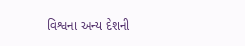વિશ્વના અન્ય દેશની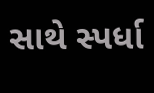સાથે સ્પર્ધા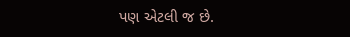પણ એટલી જ છે.